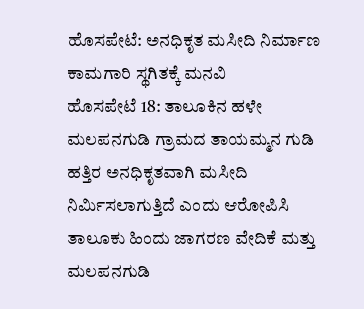ಹೊಸಪೇಟೆ: ಅನಧಿಕೃತ ಮಸೀದಿ ನಿರ್ಮಾಣ ಕಾಮಗಾರಿ ಸ್ಥಗಿತಕ್ಕೆ ಮನವಿ
ಹೊಸಪೇಟೆ 18: ತಾಲೂಕಿನ ಹಳೇ ಮಲಪನಗುಡಿ ಗ್ರಾಮದ ತಾಯಮ್ಮನ ಗುಡಿ ಹತ್ತಿರ ಅನಧಿಕೃತವಾಗಿ ಮಸೀದಿ ನಿರ್ಮಿಸಲಾಗುತ್ತಿದೆ ಎಂದು ಆರೋಪಿಸಿ ತಾಲೂಕು ಹಿಂದು ಜಾಗರಣ ವೇದಿಕೆ ಮತ್ತು ಮಲಪನಗುಡಿ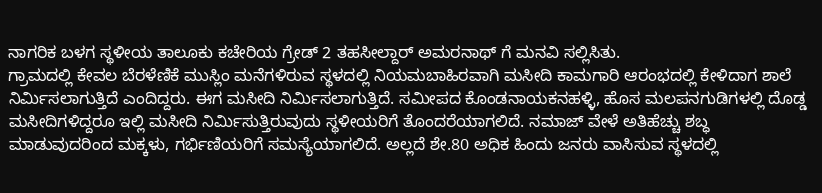ನಾಗರಿಕ ಬಳಗ ಸ್ಥಳೀಯ ತಾಲೂಕು ಕಚೇರಿಯ ಗ್ರೇಡ್ 2 ತಹಸೀಲ್ದಾರ್ ಅಮರನಾಥ್ ಗೆ ಮನವಿ ಸಲ್ಲಿಸಿತು.
ಗ್ರಾಮದಲ್ಲಿ ಕೇವಲ ಬೆರಳೆಣಿಕೆ ಮುಸ್ಲಿಂ ಮನೆಗಳಿರುವ ಸ್ಥಳದಲ್ಲಿ ನಿಯಮಬಾಹಿರವಾಗಿ ಮಸೀದಿ ಕಾಮಗಾರಿ ಆರಂಭದಲ್ಲಿ ಕೇಳಿದಾಗ ಶಾಲೆ ನಿರ್ಮಿಸಲಾಗುತ್ತಿದೆ ಎಂದಿದ್ದರು. ಈಗ ಮಸೀದಿ ನಿರ್ಮಿಸಲಾಗುತ್ತಿದೆ. ಸಮೀಪದ ಕೊಂಡನಾಯಕನಹಳ್ಳಿ, ಹೊಸ ಮಲಪನಗುಡಿಗಳಲ್ಲಿ ದೊಡ್ಡ ಮಸೀದಿಗಳಿದ್ದರೂ ಇಲ್ಲಿ ಮಸೀದಿ ನಿರ್ಮಿಸುತ್ತಿರುವುದು ಸ್ಥಳೀಯರಿಗೆ ತೊಂದರೆಯಾಗಲಿದೆ. ನಮಾಜ್ ವೇಳೆ ಅತಿಹೆಚ್ಚು ಶಬ್ಧ ಮಾಡುವುದರಿಂದ ಮಕ್ಕಳು, ಗರ್ಭಿಣಿಯರಿಗೆ ಸಮಸ್ಯೆಯಾಗಲಿದೆ. ಅಲ್ಲದೆ ಶೇ.80 ಅಧಿಕ ಹಿಂದು ಜನರು ವಾಸಿಸುವ ಸ್ಥಳದಲ್ಲಿ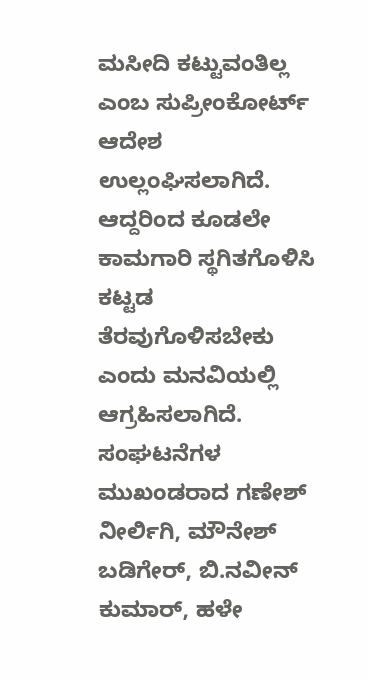ಮಸೀದಿ ಕಟ್ಟುವಂತಿಲ್ಲ ಎಂಬ ಸುಪ್ರೀಂಕೋರ್ಟ್ ಆದೇಶ ಉಲ್ಲಂಘಿಸಲಾಗಿದೆ. ಆದ್ದರಿಂದ ಕೂಡಲೇ ಕಾಮಗಾರಿ ಸ್ಥಗಿತಗೊಳಿಸಿ ಕಟ್ಟಡ ತೆರವುಗೊಳಿಸಬೇಕು ಎಂದು ಮನವಿಯಲ್ಲಿ ಆಗ್ರಹಿಸಲಾಗಿದೆ.
ಸಂಘಟನೆಗಳ ಮುಖಂಡರಾದ ಗಣೇಶ್ ನೀರ್ಲಿಗಿ, ಮೌನೇಶ್ ಬಡಿಗೇರ್, ಬಿ.ನವೀನ್ ಕುಮಾರ್, ಹಳೇ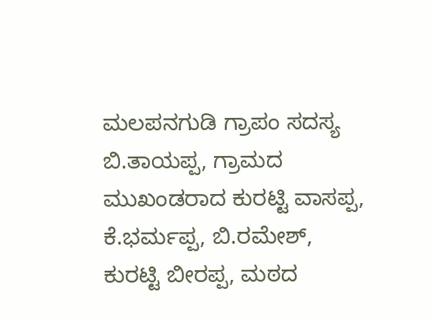ಮಲಪನಗುಡಿ ಗ್ರಾಪಂ ಸದಸ್ಯ ಬಿ.ತಾಯಪ್ಪ, ಗ್ರಾಮದ ಮುಖಂಡರಾದ ಕುರಟ್ಟಿ ವಾಸಪ್ಪ, ಕೆ.ಭರ್ಮಪ್ಪ, ಬಿ.ರಮೇಶ್, ಕುರಟ್ಟಿ ಬೀರಪ್ಪ, ಮಠದ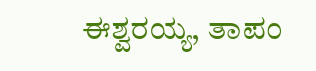ಈಶ್ವರಯ್ಯ, ತಾಪಂ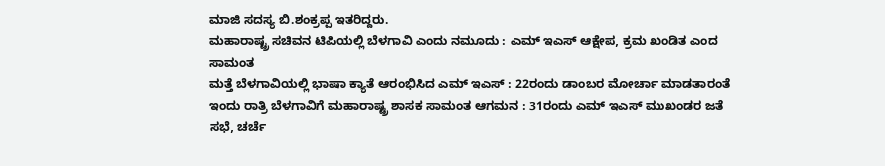ಮಾಜಿ ಸದಸ್ಯ ಬಿ.ಶಂಕ್ರಪ್ಪ ಇತರಿದ್ದರು.
ಮಹಾರಾಷ್ಟ್ರ ಸಚಿವನ ಟಿಪಿಯಲ್ಲಿ ಬೆಳಗಾವಿ ಎಂದು ನಮೂದು : ಎಮ್ ಇಎಸ್ ಆಕ್ಷೇಪ, ಕ್ರಮ ಖಂಡಿತ ಎಂದ ಸಾಮಂತ
ಮತ್ತೆ ಬೆಳಗಾವಿಯಲ್ಲಿ ಭಾಷಾ ಕ್ಯಾತೆ ಆರಂಭಿಸಿದ ಎಮ್ ಇಎಸ್ : 22ರಂದು ಡಾಂಬರ ಮೋರ್ಚಾ ಮಾಡತಾರಂತೆ
ಇಂದು ರಾತ್ರಿ ಬೆಳಗಾವಿಗೆ ಮಹಾರಾಷ್ಟ್ರ ಶಾಸಕ ಸಾಮಂತ ಆಗಮನ : 31ರಂದು ಎಮ್ ಇಎಸ್ ಮುಖಂಡರ ಜತೆ ಸಭೆ, ಚರ್ಚೆ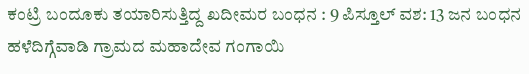ಕಂಟ್ರಿ ಬಂದೂಕು ತಯಾರಿಸುತ್ತಿದ್ದ ಖದೀಮರ ಬಂಧನ : 9 ಪಿಸ್ತೂಲ್ ವಶ: 13 ಜನ ಬಂಧನ
ಹಳೆದಿಗ್ಗೆವಾಡಿ ಗ್ರಾಮದ ಮಹಾದೇವ ಗಂಗಾಯಿ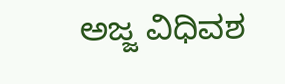ಅಜ್ಜ ವಿಧಿವಶ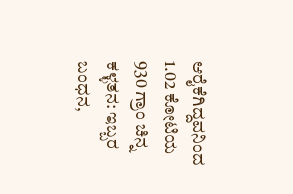ಆರೈಕೆಗಿದ್ದವನಿಂದ 1.02 ಕೋಟಿಯ 930 ಗ್ರಾಂ ಚಿನ್ನ ಕಳ್ಳತನ: ಇಬ್ಬರ ಬಂಧನ,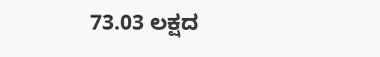73.03 ಲಕ್ಷದ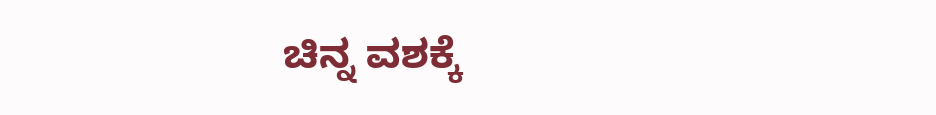ಚಿನ್ನ ವಶಕ್ಕೆ